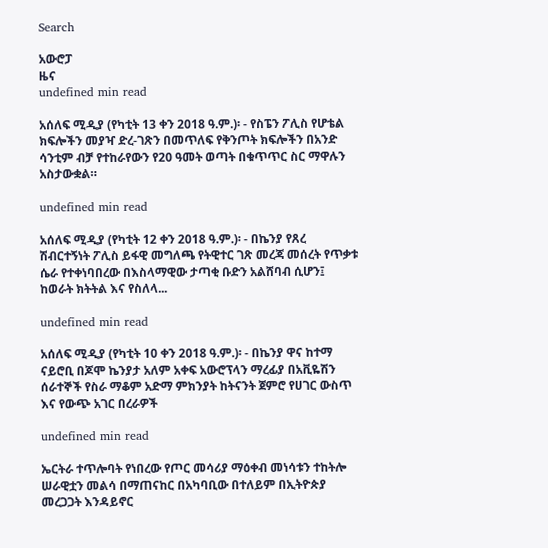Search

አውሮፓ
ዜና
undefined min read

አሰለፍ ሚዲያ (የካቲት 13 ቀን 2018 ዓ.ም.)፡ - የስፔን ፖሊስ የሆቴል ክፍሎችን መያዣ ድረ-ገጽን በመጥለፍ የቅንጦት ክፍሎችን በአንድ ሳንቲም ብቻ የተከራየውን የ20 ዓመት ወጣት በቁጥጥር ስር ማዋሉን አስታውቋል።

undefined min read

አሰለፍ ሚዲያ (የካቲት 12 ቀን 2018 ዓ.ም.)፡ - በኬንያ የጸረ ሽብርተኝነት ፖሊስ ይፋዊ መግለጫ የትዊተር ገጽ መረጃ መሰረት የጥቃቱ ሴራ የተቀነባበረው በእስላማዊው ታጣቂ ቡድን አልሸባብ ሲሆን፤ ከወራት ክትትል እና የስለላ...

undefined min read

አሰለፍ ሚዲያ (የካቲት 10 ቀን 2018 ዓ.ም.)፡ - በኬንያ ዋና ከተማ ናይሮቢ በጆሞ ኬንያታ አለም አቀፍ አውሮፕላን ማረፊያ በአቪዬሽን ሰራተኞች የስራ ማቆም አድማ ምክንያት ከትናንት ጀምሮ የሀገር ውስጥ እና የውጭ አገር በረራዎች

undefined min read

ኤርትራ ተጥሎባት የነበረው የጦር መሳሪያ ማዕቀብ መነሳቱን ተከትሎ ሠራዊቷን መልሳ በማጠናከር በአካባቢው በተለይም በኢትዮጵያ መረጋጋት እንዳይኖር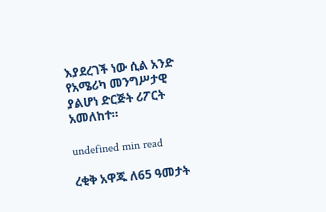እያደረገች ነው ሲል አንድ የአሜሪካ መንግሥታዊ ያልሆነ ድርጅት ሪፖርት አመለከተ።

undefined min read

ረቂቅ አዋጁ ለ65 ዓመታት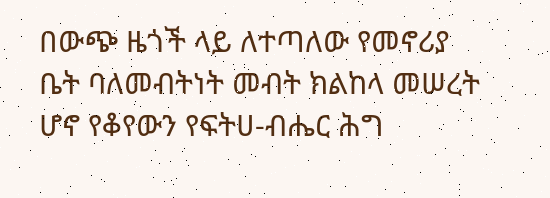በውጭ ዜጎች ላይ ለተጣለው የመኖሪያ ቤት ባለመብትነት መብት ክልከላ መሠረት ሆኖ የቆየውን የፍትሀ-ብሔር ሕግ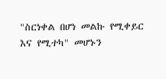"ስርነቀል በሆነ መልኩ የሚቀይር እና የሚተካ" መሆኑን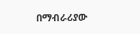በማብራሪያው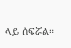ላይ ሰፍሯል።